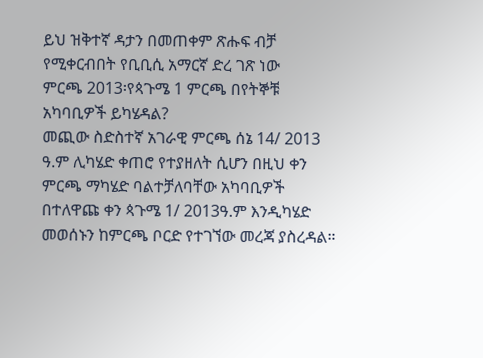ይህ ዝቅተኛ ዳታን በመጠቀም ጽሑፍ ብቻ የሚቀርብበት የቢቢሲ አማርኛ ድረ ገጽ ነው
ምርጫ 2013፡የጳጉሜ 1 ምርጫ በየትኞቹ አካባቢዎች ይካሄዳል?
መጪው ስድስተኛ አገራዊ ምርጫ ሰኔ 14/ 2013 ዓ.ም ሊካሄድ ቀጠሮ የተያዘለት ሲሆን በዚህ ቀን ምርጫ ማካሄድ ባልተቻለባቸው አካባቢዎች በተለዋጩ ቀን ጳጉሜ 1/ 2013ዓ.ም እንዲካሄድ መወሰኑን ከምርጫ ቦርድ የተገኘው መረጃ ያስረዳል።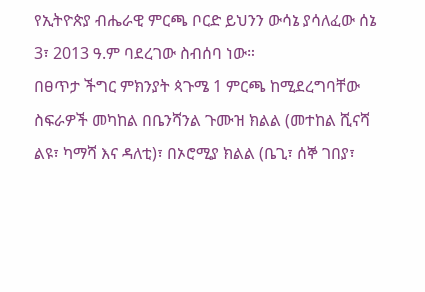የኢትዮጵያ ብሔራዊ ምርጫ ቦርድ ይህንን ውሳኔ ያሳለፈው ሰኔ 3፣ 2013 ዓ.ም ባደረገው ስብሰባ ነው።
በፀጥታ ችግር ምክንያት ጳጉሜ 1 ምርጫ ከሚደረግባቸው ስፍራዎች መካከል በቤንሻንል ጉሙዝ ክልል (መተከል ሺናሻ ልዩ፣ ካማሻ እና ዳለቲ)፣ በኦሮሚያ ክልል (ቤጊ፣ ሰኞ ገበያ፣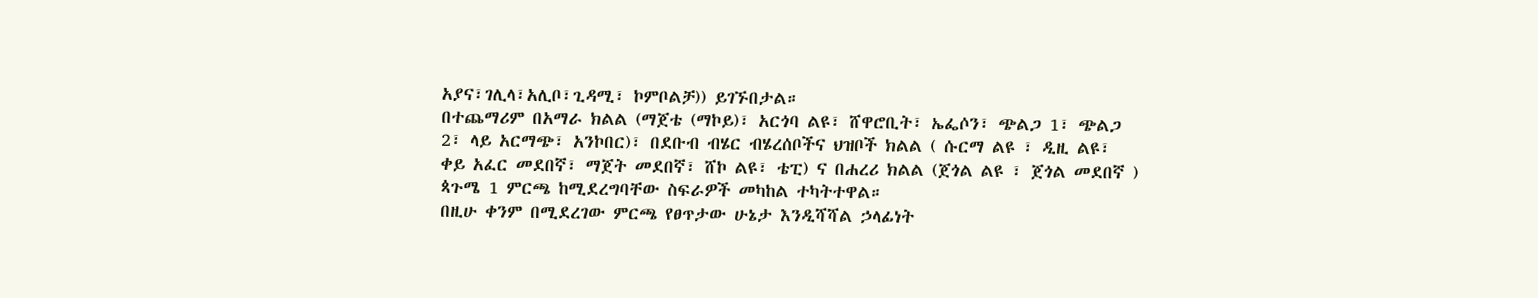አያና፣ገሊላ፣አሊቦ፣ጊዳሚ፣ ኮምቦልቻ)) ይገኙበታል።
በተጨማሪም በአማራ ክልል (ማጀቴ (ማኮይ)፣ አርጎባ ልዩ፣ ሸዋሮቢት፣ ኤፌሶን፣ ጭልጋ 1፣ ጭልጋ 2፣ ላይ አርማጭ፣ አንኮበር)፣ በደቡብ ብሄር ብሄረሰቦችና ህዝቦች ክልል ( ሱርማ ልዩ ፣ ዲዚ ልዩ፣ ቀይ አፈር መደበኛ፣ ማጀት መደበኛ፣ ሸኮ ልዩ፣ ቴፒ) ና በሐረሪ ክልል (ጀጎል ልዩ ፣ ጀጎል መደበኛ ) ጳጉሜ 1 ምርጫ ከሚደረግባቸው ስፍራዎች መካከል ተካትተዋል።
በዚሁ ቀንም በሚደረገው ምርጫ የፀጥታው ሁኔታ እንዲሻሻል ኃላፊነት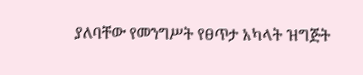ያለባቸው የመንግሥት የፀጥታ አካላት ዝግጅት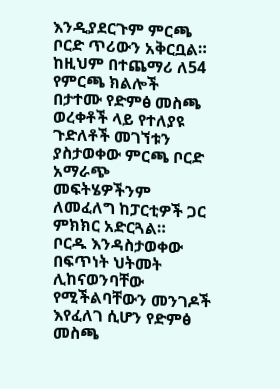እንዲያደርጉም ምርጫ ቦርድ ጥሪውን አቅርቧል።
ከዚህም በተጨማሪ ለ54 የምርጫ ክልሎች በታተሙ የድምፅ መስጫ ወረቀቶች ላይ የተለያዩ ጉድለቶች መገኘቱን ያስታወቀው ምርጫ ቦርድ አማራጭ መፍትሄዎችንም ለመፈለግ ከፓርቲዎች ጋር ምክክር አድርጓል።
ቦርዱ እንዳስታወቀው በፍጥነት ህትመት ሊከናወንባቸው የሚችልባቸውን መንገዶች እየፈለገ ሲሆን የድምፅ መስጫ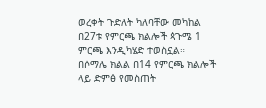ወረቀት ጉድለት ካለባቸው መካከል በ27ቱ የምርጫ ክልሎች ጳጉሜ 1 ምርጫ እንዲካሄድ ተወስኗል።
በሶማሌ ክልል በ14 የምርጫ ክልሎች ላይ ድምፅ የመስጠት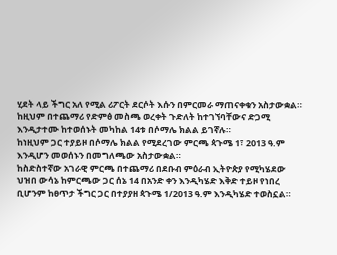ሂደት ላይ ችግር አለ የሚል ሪፖርት ደርሶት እሱን በምርመራ ማጠናቀቁን አስታውቋል።
ከዚህም በተጨማሪ የድምፅ መስጫ ወረቀት ጉድለት ከተገኘባቸውና ድጋሚ እንዲታተሙ ከተወሰኑት መካከል 14ቱ በሶማሌ ክልል ይገኛሉ።
ከነዚህም ጋር ተያይዞ በሶማሌ ክልል የሚደረገው ምርጫ ጳጉሜ 1፣ 2013 ዓ.ም እንዲሆን መወሰኑን በመግለጫው አስታውቋል።
ከስድስተኛው አገራዊ ምርጫ በተጨማሪ በደቡብ ምዕራብ ኢትዮጵያ የሚካሄደው ህዝበ ውሳኔ ከምርጫው ጋር ሰኔ 14 በአንድ ቀን እንዲካሄድ እቅድ ተይዞ የነበረ ቢሆንም ከፀጥታ ችግር ጋር በተያያዘ ጳጉሜ 1/2013 ዓ.ም እንዲካሄድ ተወስኗል።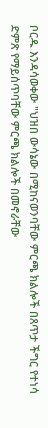ቦርዱ እንዳሳወቀው "ህዝበ ውሳኔው በሚከናወንባቸው ምርጫ ክልሎች በጸጥታ ችግር የተነሳ ድምጽ የማይሰጥባቸው ምርጫ ክልሎች በመኖራቸው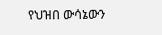የህዝበ ውሳኔውን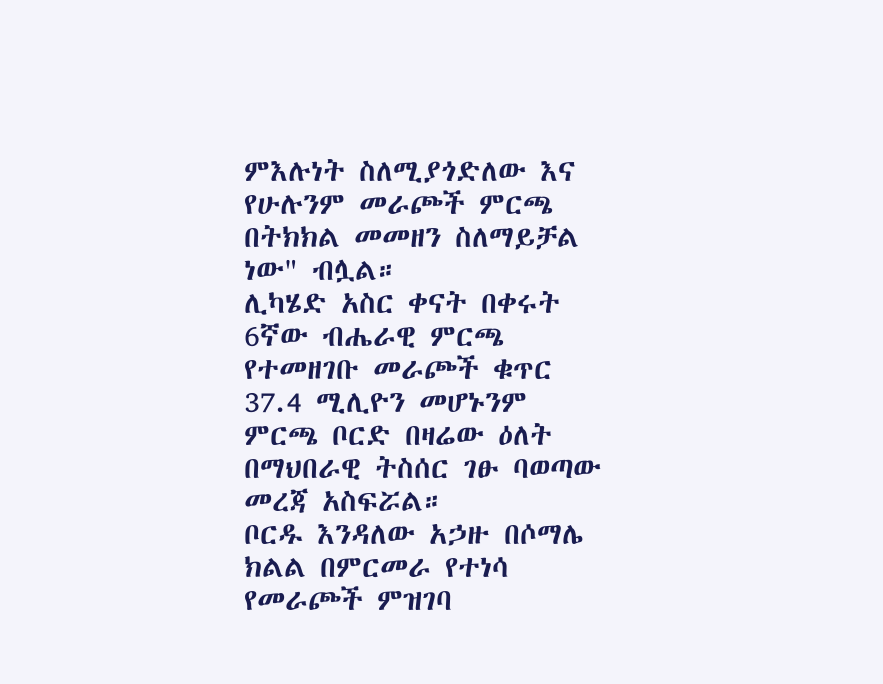ምእሉነት ስለሚያጎድለው እና የሁሉንም መራጮች ምርጫ በትክክል መመዘን ስለማይቻል ነው" ብሏል።
ሊካሄድ አስር ቀናት በቀሩት 6ኛው ብሔራዊ ምርጫ የተመዘገቡ መራጮች ቁጥር 37.4 ሚሊዮን መሆኑንም ምርጫ ቦርድ በዛሬው ዕለት በማህበራዊ ትስሰር ገፁ ባወጣው መረጃ አስፍሯል።
ቦርዱ እንዳለው አኃዙ በሶማሌ ክልል በምርመራ የተነሳ የመራጮች ምዝገባ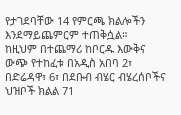የታገደባቸው 14 የምርጫ ክልሎችን እንደማይጨምርም ተጠቅሷል።
ከዚህም በተጨማሪ ከቦርዱ እውቅና ውጭ የተከፈቱ በአዲስ አበባ 2፣ በድሬዳዋ፣ 6፣ በደቡብ ብሄር ብሄረሰቦችና ህዝቦች ክልል 71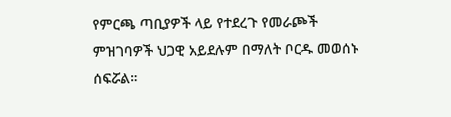የምርጫ ጣቢያዎች ላይ የተደረጉ የመራጮች ምዝገባዎች ህጋዊ አይደሉም በማለት ቦርዱ መወሰኑ ሰፍሯል።